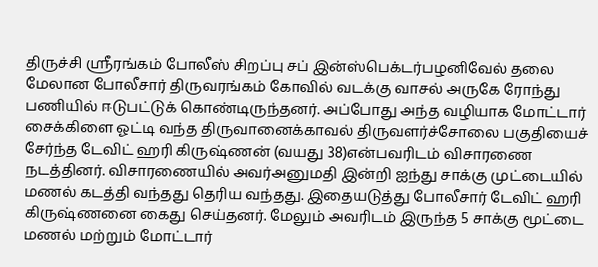திருச்சி ஸ்ரீரங்கம் போலீஸ் சிறப்பு சப் இன்ஸ்பெக்டர்பழனிவேல் தலை மேலான போலீசார் திருவரங்கம் கோவில் வடக்கு வாசல் அருகே ரோந்து பணியில் ஈடுபட்டுக் கொண்டிருந்தனர். அப்போது அந்த வழியாக மோட்டார் சைக்கிளை ஓட்டி வந்த திருவானைக்காவல் திருவளர்ச்சோலை பகுதியைச் சேர்ந்த டேவிட் ஹரி கிருஷ்ணன் (வயது 38)என்பவரிடம் விசாரணை நடத்தினர். விசாரணையில் அவர்அனுமதி இன்றி ஐந்து சாக்கு முட்டையில் மணல் கடத்தி வந்தது தெரிய வந்தது. இதையடுத்து போலீசார் டேவிட் ஹரி கிருஷ்ணனை கைது செய்தனர். மேலும் அவரிடம் இருந்த 5 சாக்கு மூட்டை மணல் மற்றும் மோட்டார்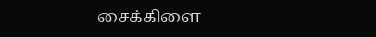சைக்கிளை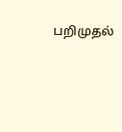பறிமுதல்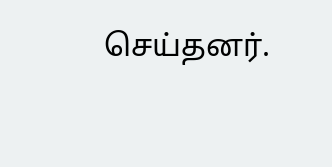செய்தனர்.